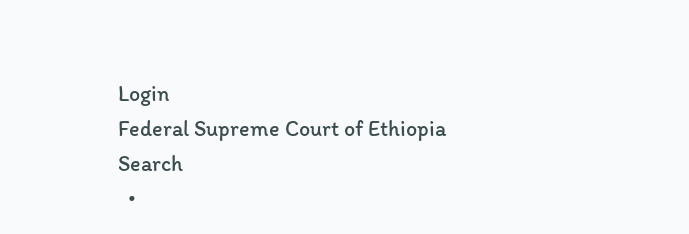Login
Federal Supreme Court of Ethiopia
Search
  •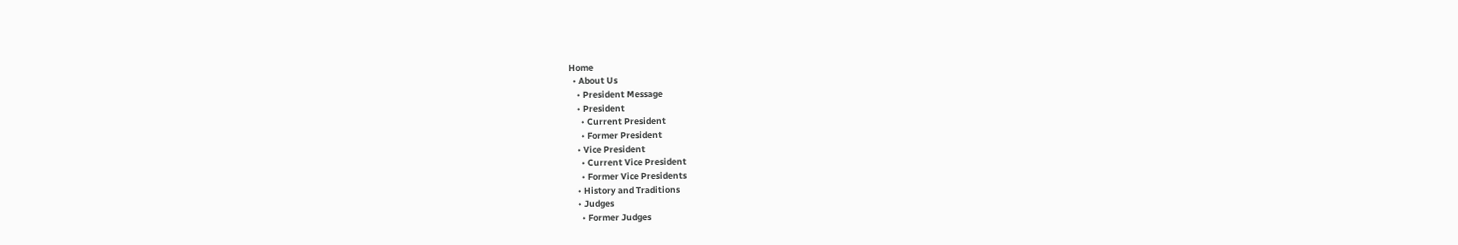Home
  • About Us
    • President Message
    • President
      • Current President
      • Former President
    • Vice President
      • Current Vice President
      • Former Vice Presidents
    • History and Traditions
    • Judges
      • Former Judges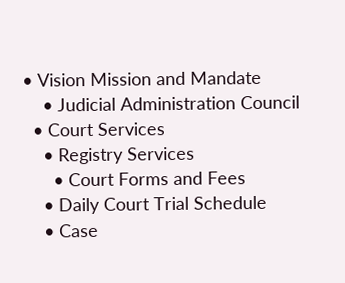• Vision Mission and Mandate
    • Judicial Administration Council
  • Court Services
    • Registry Services
      • Court Forms and Fees
    • Daily Court Trial Schedule
    • Case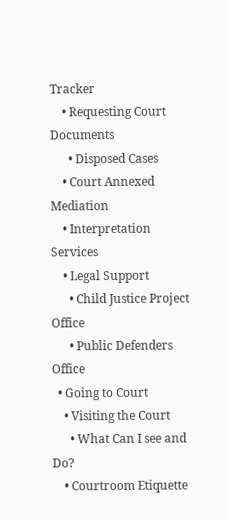Tracker
    • Requesting Court Documents
      • Disposed Cases
    • Court Annexed Mediation
    • Interpretation Services
    • Legal Support
      • Child Justice Project Office
      • Public Defenders Office
  • Going to Court
    • Visiting the Court
      • What Can I see and Do?
    • Courtroom Etiquette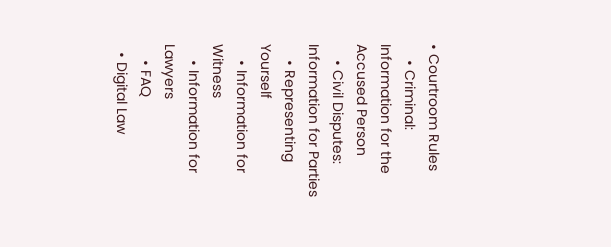• Courtroom Rules
    • Criminal: Information for the Accused Person
    • Civil Disputes: Information for Parties
    • Representing Yourself
    • Information for Witness
    • Information for Lawyers
    • FAQ
  • Digital Law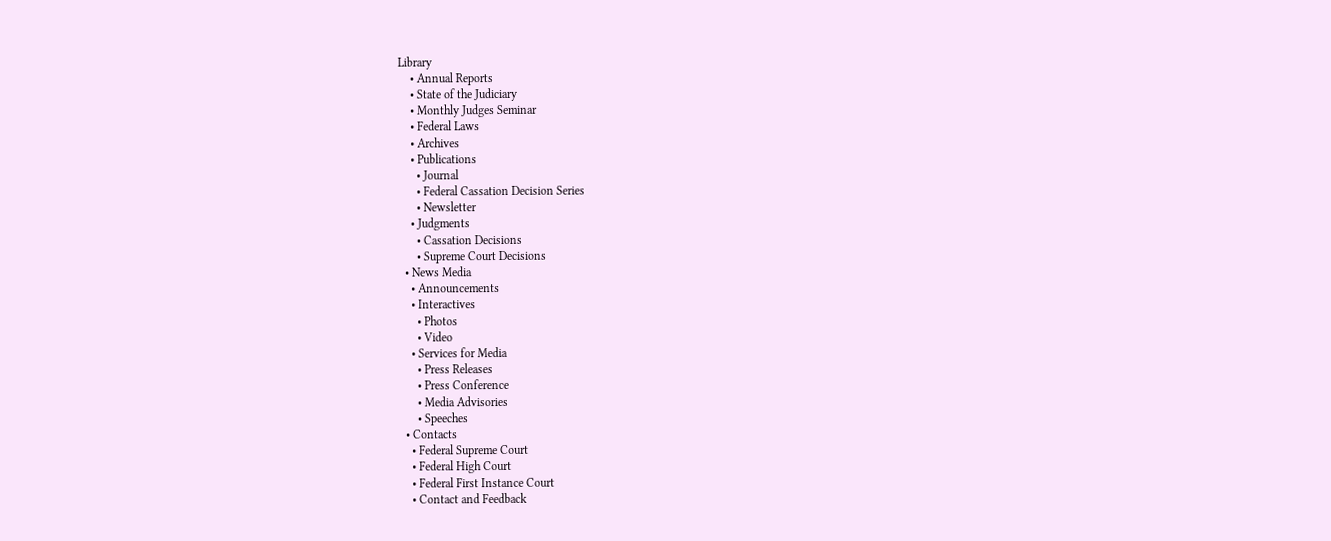Library
    • Annual Reports
    • State of the Judiciary
    • Monthly Judges Seminar
    • Federal Laws
    • Archives
    • Publications
      • Journal
      • Federal Cassation Decision Series
      • Newsletter
    • Judgments
      • Cassation Decisions
      • Supreme Court Decisions
  • News Media
    • Announcements
    • Interactives
      • Photos
      • Video
    • Services for Media
      • Press Releases
      • Press Conference
      • Media Advisories
      • Speeches
  • Contacts
    • Federal Supreme Court
    • Federal High Court
    • Federal First Instance Court
    • Contact and Feedback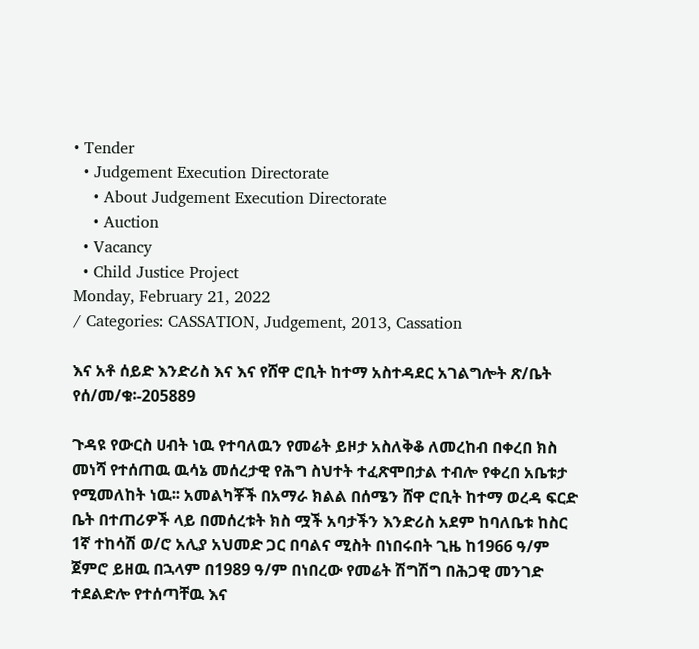• Tender
  • Judgement Execution Directorate
    • About Judgement Execution Directorate
    • Auction
  • Vacancy
  • Child Justice Project
Monday, February 21, 2022
/ Categories: CASSATION, Judgement, 2013, Cassation

እና አቶ ሰይድ እንድሪስ እና እና የሸዋ ሮቢት ከተማ አስተዳደር አገልግሎት ጽ/ቤት የሰ/መ/ቁ፡-205889

ጉዳዩ የውርስ ሀብት ነዉ የተባለዉን የመሬት ይዞታ አስለቅቆ ለመረከብ በቀረበ ክስ መነሻ የተሰጠዉ ዉሳኔ መሰረታዊ የሕግ ስህተት ተፈጽሞበታል ተብሎ የቀረበ አቤቱታ የሚመለከት ነዉ፡፡ አመልካቾች በአማራ ክልል በሰሜን ሸዋ ሮቢት ከተማ ወረዳ ፍርድ ቤት በተጠሪዎች ላይ በመሰረቱት ክስ ሟች አባታችን እንድሪስ አደም ከባለቤቱ ከስር 1ኛ ተከሳሽ ወ/ሮ አሊያ አህመድ ጋር በባልና ሚስት በነበሩበት ጊዜ ከ1966 ዓ/ም ጀምሮ ይዘዉ በኋላም በ1989 ዓ/ም በነበረው የመሬት ሽግሽግ በሕጋዊ መንገድ ተደልድሎ የተሰጣቸዉ እና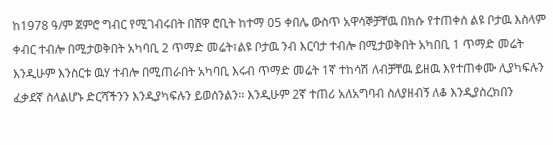ከ1978 ዓ/ም ጀምሮ ግብር የሚገብሩበት በሸዋ ሮቢት ከተማ 05 ቀበሌ ውስጥ አዋሳኞቻቸዉ በክሱ የተጠቀሰ ልዩ ቦታዉ እስላም ቀብር ተብሎ በሚታወቅበት አካባቢ 2 ጥማድ መሬት፣ልዩ ቦታዉ ንብ እርባታ ተብሎ በሚታወቅበት አካበቢ 1 ጥማድ መሬት   እንዲሁም እንስርቱ ዉሃ ተብሎ በሚጠራበት አካባቢ እሩብ ጥማድ መሬት 1ኛ ተከሳሽ ለብቻቸዉ ይዘዉ እየተጠቀሙ ሊያካፍሉን ፈቃደኛ ስላልሆኑ ድርሻችንን እንዲያካፍሉን ይወሰንልን፡፡ እንዲሁም 2ኛ ተጠሪ አለአግባብ ስለያዘብኝ ለቆ እንዲያስረክበን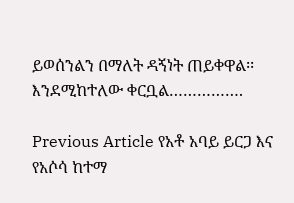ይወሰንልን በማለት ዳኝነት ጠይቀዋል፡፡እንደሚከተለው ቀርቧል…………….

Previous Article የአቶ አባይ ይርጋ እና የአሶሳ ከተማ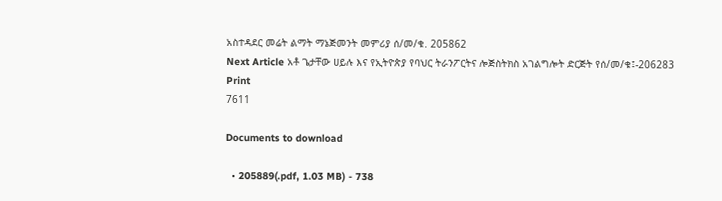አስተዳደር መሬት ልማት ማኔጅመንት መምሪያ ሰ/መ/ቁ. 205862
Next Article አቶ ጌታቸው ሀይሉ እና የኢትዮጵያ የባህር ትራንፖርትና ሎጅስትክስ አገልግሎት ድርጅት የሰ/መ/ቁ፤-206283
Print
7611

Documents to download

  • 205889(.pdf, 1.03 MB) - 738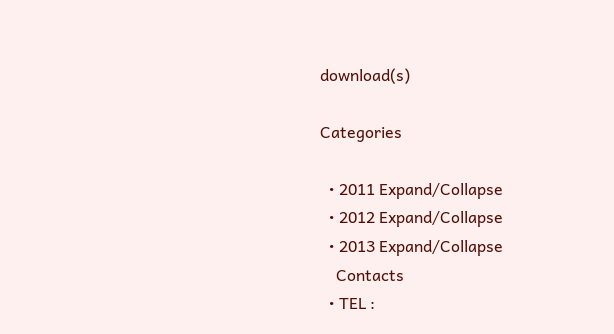download(s)

Categories

  • 2011 Expand/Collapse
  • 2012 Expand/Collapse
  • 2013 Expand/Collapse
    Contacts
  • TEL :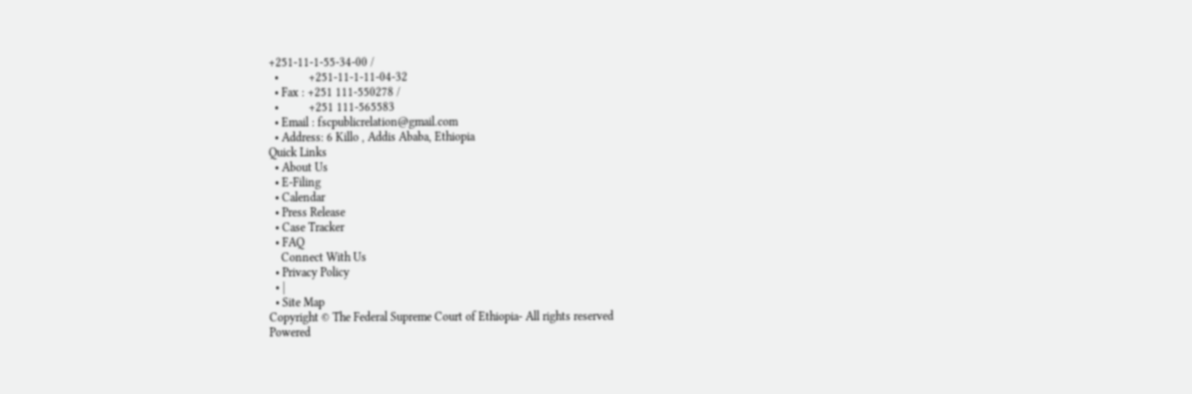+251-11-1-55-34-00 /
  •          +251-11-1-11-04-32
  • Fax : +251 111-550278 /
  •          +251 111-565583
  • Email : fscpublicrelation@gmail.com
  • Address: 6 Killo , Addis Ababa, Ethiopia
Quick Links
  • About Us
  • E-Filing
  • Calendar
  • Press Release
  • Case Tracker
  • FAQ
    Connect With Us
  • Privacy Policy
  • |
  • Site Map
Copyright © The Federal Supreme Court of Ethiopia- All rights reserved
Powered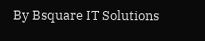By Bsquare IT Solutions